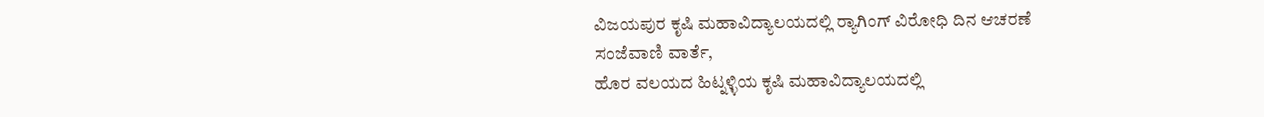ವಿಜಯಪುರ ಕೃಷಿ ಮಹಾವಿದ್ಯಾಲಯದಲ್ಲಿ ರ‍್ಯಾಗಿಂಗ್ ವಿರೋಧಿ ದಿನ ಆಚರಣೆ
ಸಂಜೆವಾಣಿ ವಾರ್ತೆ,
ಹೊರ ವಲಯದ ಹಿಟ್ನಳ್ಳಿಯ ಕೃಷಿ ಮಹಾವಿದ್ಯಾಲಯದಲ್ಲಿ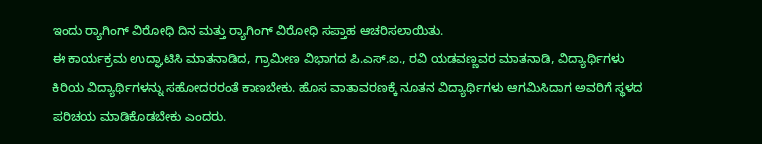ಇಂದು ರ‍್ಯಾಗಿಂಗ್ ವಿರೋಧಿ ದಿನ ಮತ್ತು ರ‍್ಯಾಗಿಂಗ್ ವಿರೋಧಿ ಸಪ್ತಾಹ ಆಚರಿಸಲಾಯಿತು.
ಈ ಕಾರ್ಯಕ್ರಮ ಉದ್ಘಾಟಿಸಿ ಮಾತನಾಡಿದ, ಗ್ರಾಮೀಣ ವಿಭಾಗದ ಪಿ.ಎಸ್.ಐ., ರವಿ ಯಡವಣ್ಣವರ ಮಾತನಾಡಿ, ವಿದ್ಯಾರ್ಥಿಗಳು ಕಿರಿಯ ವಿದ್ಯಾರ್ಥಿಗಳನ್ನು ಸಹೋದರರಂತೆ ಕಾಣಬೇಕು. ಹೊಸ ವಾತಾವರಣಕ್ಕೆ ನೂತನ ವಿದ್ಯಾರ್ಥಿಗಳು ಆಗಮಿಸಿದಾಗ ಅವರಿಗೆ ಸ್ಥಳದ ಪರಿಚಯ ಮಾಡಿಕೊಡಬೇಕು ಎಂದರು.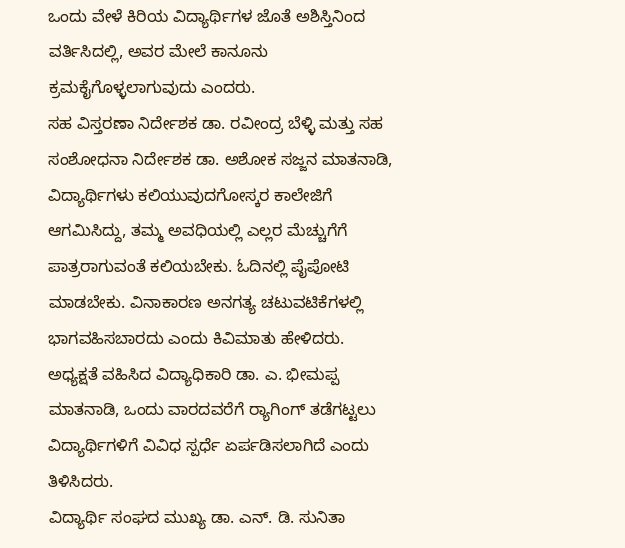ಒಂದು ವೇಳೆ ಕಿರಿಯ ವಿದ್ಯಾರ್ಥಿಗಳ ಜೊತೆ ಅಶಿಸ್ತಿನಿಂದ ವರ್ತಿಸಿದಲ್ಲಿ, ಅವರ ಮೇಲೆ ಕಾನೂನು ಕ್ರಮಕೈಗೊಳ್ಳಲಾಗುವುದು ಎಂದರು.
ಸಹ ವಿಸ್ತರಣಾ ನಿರ್ದೇಶಕ ಡಾ. ರವೀಂದ್ರ ಬೆಳ್ಳಿ ಮತ್ತು ಸಹ ಸಂಶೋಧನಾ ನಿರ್ದೇಶಕ ಡಾ. ಅಶೋಕ ಸಜ್ಜನ ಮಾತನಾಡಿ, ವಿದ್ಯಾರ್ಥಿಗಳು ಕಲಿಯುವುದಗೋಸ್ಕರ ಕಾಲೇಜಿಗೆ ಆಗಮಿಸಿದ್ದು, ತಮ್ಮ ಅವಧಿಯಲ್ಲಿ ಎಲ್ಲರ ಮೆಚ್ಚುಗೆಗೆ ಪಾತ್ರರಾಗುವಂತೆ ಕಲಿಯಬೇಕು. ಓದಿನಲ್ಲಿ ಪೈಪೋಟಿ ಮಾಡಬೇಕು. ವಿನಾಕಾರಣ ಅನಗತ್ಯ ಚಟುವಟಿಕೆಗಳಲ್ಲಿ ಭಾಗವಹಿಸಬಾರದು ಎಂದು ಕಿವಿಮಾತು ಹೇಳಿದರು.
ಅಧ್ಯಕ್ಷತೆ ವಹಿಸಿದ ವಿದ್ಯಾಧಿಕಾರಿ ಡಾ. ಎ. ಭೀಮಪ್ಪ ಮಾತನಾಡಿ, ಒಂದು ವಾರದವರೆಗೆ ರ‍್ಯಾಗಿಂಗ್ ತಡೆಗಟ್ಟಲು ವಿದ್ಯಾರ್ಥಿಗಳಿಗೆ ವಿವಿಧ ಸ್ಪರ್ಧೆ ಏರ್ಪಡಿಸಲಾಗಿದೆ ಎಂದು ತಿಳಿಸಿದರು.
ವಿದ್ಯಾರ್ಥಿ ಸಂಘದ ಮುಖ್ಯ ಡಾ. ಎನ್. ಡಿ. ಸುನಿತಾ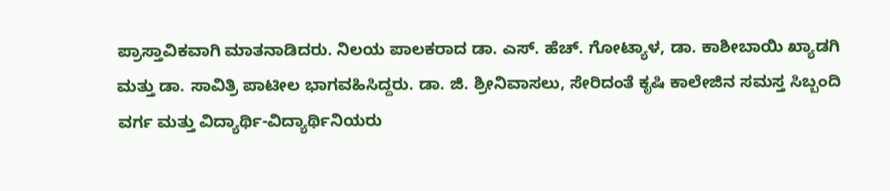ಪ್ರಾಸ್ತಾವಿಕವಾಗಿ ಮಾತನಾಡಿದರು. ನಿಲಯ ಪಾಲಕರಾದ ಡಾ. ಎಸ್. ಹೆಚ್. ಗೋಟ್ಯಾಳ, ಡಾ. ಕಾಶೀಬಾಯಿ ಖ್ಯಾಡಗಿ ಮತ್ತು ಡಾ. ಸಾವಿತ್ರಿ ಪಾಟೀಲ ಭಾಗವಹಿಸಿದ್ದರು. ಡಾ. ಜಿ. ಶ್ರೀನಿವಾಸಲು, ಸೇರಿದಂತೆ ಕೃಷಿ ಕಾಲೇಜಿನ ಸಮಸ್ತ ಸಿಬ್ಬಂದಿ ವರ್ಗ ಮತ್ತು ವಿದ್ಯಾರ್ಥಿ-ವಿದ್ಯಾರ್ಥಿನಿಯರು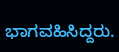ಭಾಗವಹಿಸಿದ್ದರು.